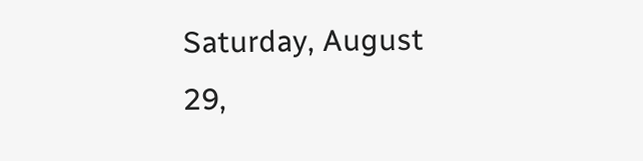Saturday, August 29,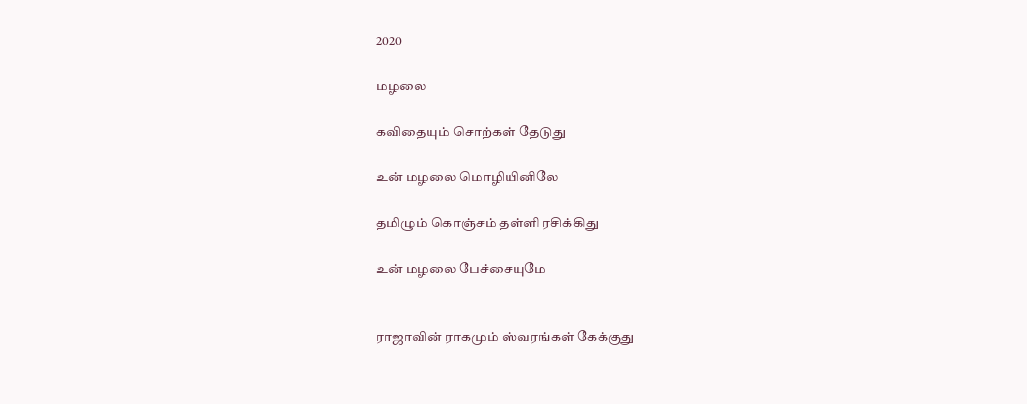2020

மழலை

கவிதையும் சொற்கள் தேடுது

உன் மழலை மொழியினிலே

தமிழும் கொஞ்சம் தள்ளி ரசிக்கிது

உன் மழலை பேச்சையுமே


ராஜாவின் ராகமும் ஸ்வரங்கள் கேக்குது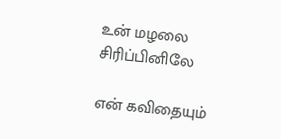உன் மழலை சிரிப்பினிலே

என் கவிதையும்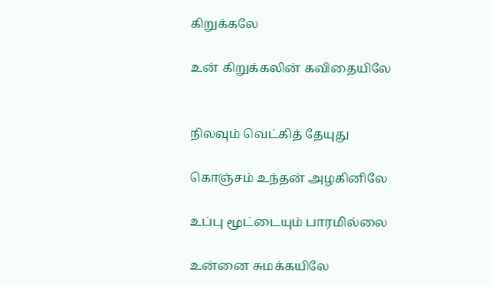கிறுக்கலே

உன் கிறுக்கலின் கவிதையிலே


நிலவும் வெட்கித் தேயுது

கொஞ்சம் உந்தன் அழகினிலே

உப்பு மூட்டையும் பாரமில்லை

உன்னை சுமக்கயிலே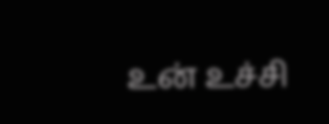உன் உச்சி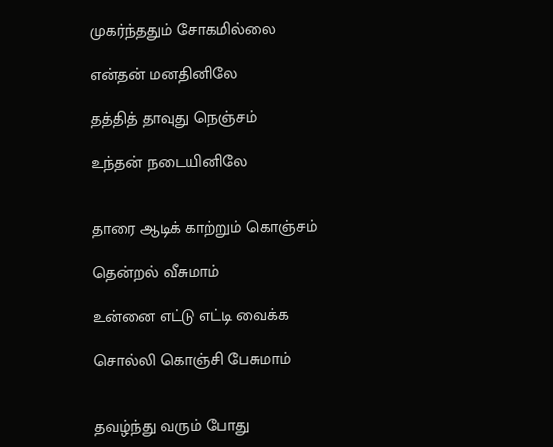முகர்ந்ததும் சோகமில்லை

என்தன் மனதினிலே

தத்தித் தாவுது நெஞ்சம்

உந்தன் நடையினிலே


தாரை ஆடிக் காற்றும் கொஞ்சம்

தென்றல் வீசுமாம்

உன்னை எட்டு எட்டி வைக்க

சொல்லி கொஞ்சி பேசுமாம்


தவழ்ந்து வரும் போது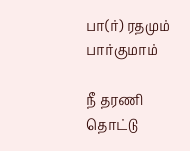பா(ர்) ரதமும் பார்குமாம்

நீ தரணி தொட்டு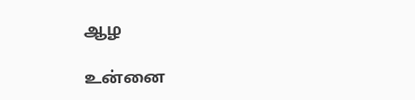ஆழ

உன்னை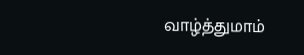வாழ்த்துமாம்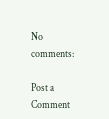No comments:

Post a Comment